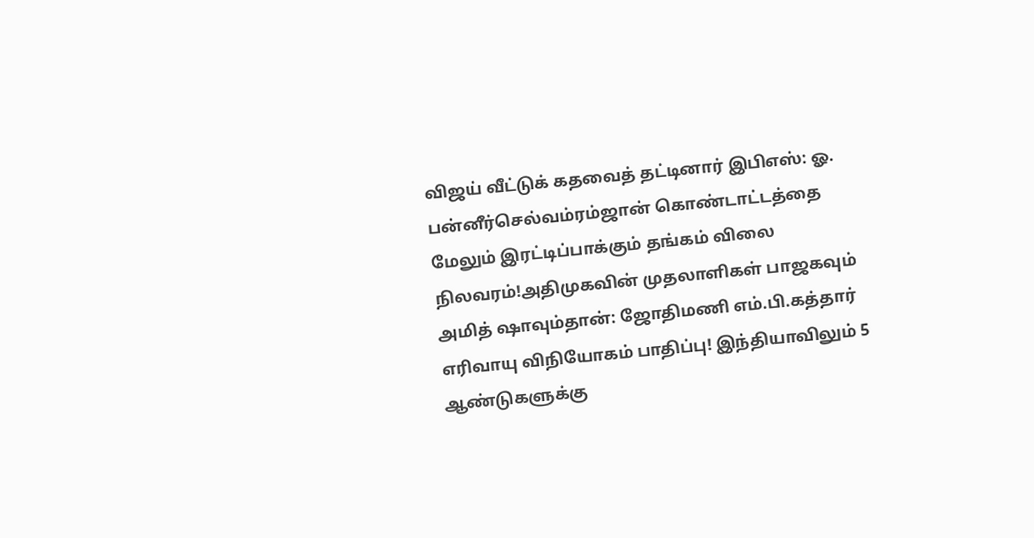விஜய் வீட்டுக் கதவைத் தட்டினார் இபிஎஸ்: ஓ. பன்னீர்செல்வம்ரம்ஜான் கொண்டாட்டத்தை மேலும் இரட்டிப்பாக்கும் தங்கம் விலை நிலவரம்!அதிமுகவின் முதலாளிகள் பாஜகவும் அமித் ஷாவும்தான்: ஜோதிமணி எம்.பி.கத்தார் எரிவாயு விநியோகம் பாதிப்பு! இந்தியாவிலும் 5 ஆண்டுகளுக்கு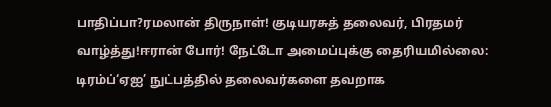பாதிப்பா?ரமலான் திருநாள்! குடியரசுத் தலைவர், பிரதமர் வாழ்த்து!ஈரான் போர்! நேட்டோ அமைப்புக்கு தைரியமில்லை: டிரம்ப்‘ஏஐ’ நுட்பத்தில் தலைவர்களை தவறாக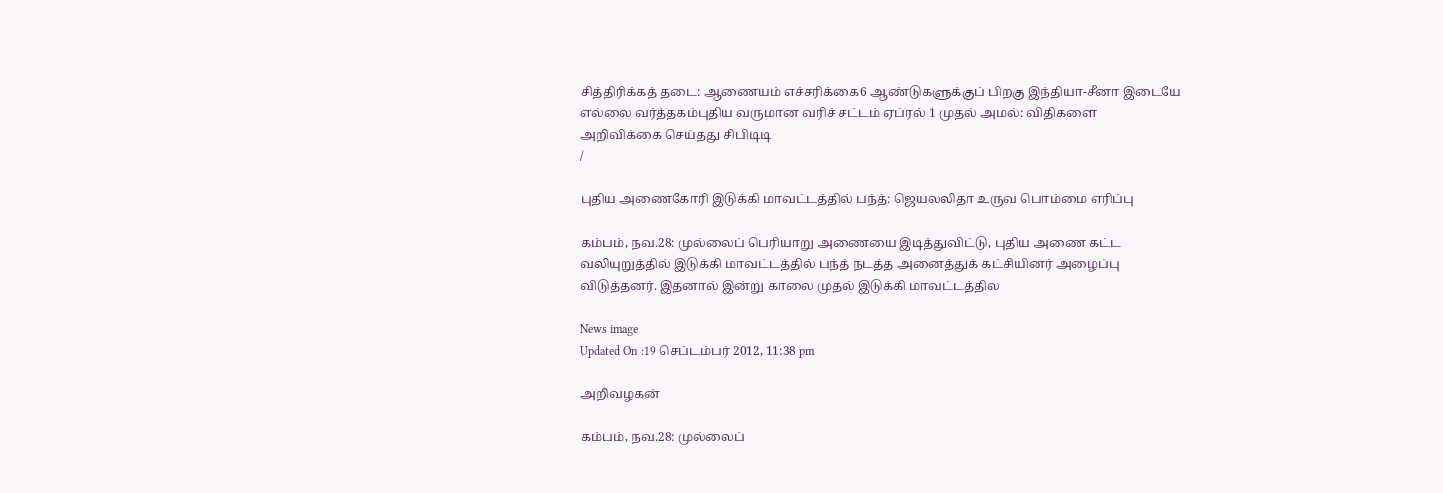சித்திரிக்கத் தடை: ஆணையம் எச்சரிக்கை6 ஆண்டுகளுக்குப் பிறகு இந்தியா-சீனா இடையே எல்லை வர்த்தகம்புதிய வருமான வரிச் சட்டம் ஏப்ரல் 1 முதல் அமல்: விதிகளை அறிவிக்கை செய்தது சிபிடிடி
/

புதிய அணைகோரி இடுக்கி மாவட்டத்தில் பந்த்: ஜெயலலிதா உருவ பொம்மை எரிப்பு

கம்பம், நவ.28: முல்லைப் பெரியாறு அணையை இடித்துவிட்டு, புதிய அணை கட்ட வலியுறுத்தில் இடுக்கி மாவட்டத்தில் பந்த் நடத்த அனைத்துக் கட்சியினர் அழைப்பு விடுத்தனர். இதனால் இன்று காலை முதல் இடுக்கி மாவட்டத்தில

News image
Updated On :19 செப்டம்பர் 2012, 11:38 pm

அறிவழகன்

கம்பம், நவ.28: முல்லைப்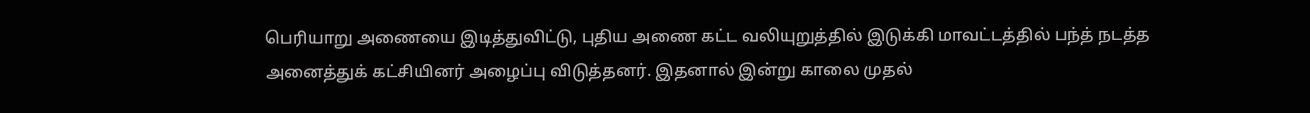பெரியாறு அணையை இடித்துவிட்டு, புதிய அணை கட்ட வலியுறுத்தில் இடுக்கி மாவட்டத்தில் பந்த் நடத்த அனைத்துக் கட்சியினர் அழைப்பு விடுத்தனர். இதனால் இன்று காலை முதல்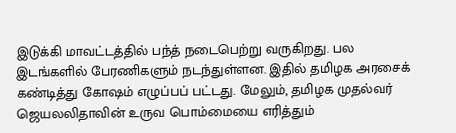இடுக்கி மாவட்டத்தில் பந்த் நடைபெற்று வருகிறது. பல இடங்களில் பேரணிகளும் நடந்துள்ளன. இதில் தமிழக அரசைக் கண்டித்து கோஷம் எழுப்பப் பட்டது. மேலும், தமிழக முதல்வர் ஜெயலலிதாவின் உருவ பொம்மையை எரித்தும்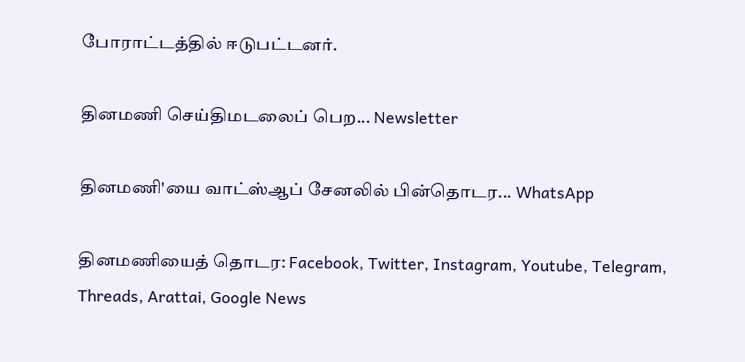போராட்டத்தில் ஈடுபட்டனர்.

தினமணி செய்திமடலைப் பெற... Newsletter

தினமணி'யை வாட்ஸ்ஆப் சேனலில் பின்தொடர... WhatsApp

தினமணியைத் தொடர: Facebook, Twitter, Instagram, Youtube, Telegram, Threads, Arattai, Google News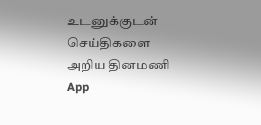உடனுக்குடன் செய்திகளை அறிய தினமணி App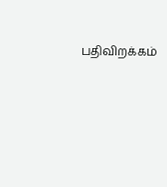பதிவிறக்கம்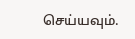செய்யவும்.